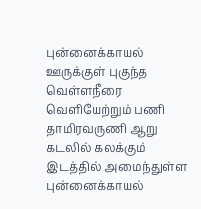புன்னைக்காயல் ஊருக்குள் புகுந்த வெள்ளநீரை வெளியேற்றும் பணி
தாமிரவருணி ஆறு கடலில் கலக்கும் இடத்தில் அமைந்துள்ள புன்னைக்காயல்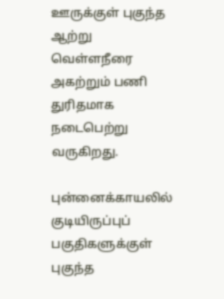ஊருக்குள் புகுந்த ஆற்று வெள்ளநீரை அகற்றும் பணி துரிதமாக நடைபெற்று வருகிறது.

புன்னைக்காயலில் குடியிருப்புப் பகுதிகளுக்குள் புகுந்த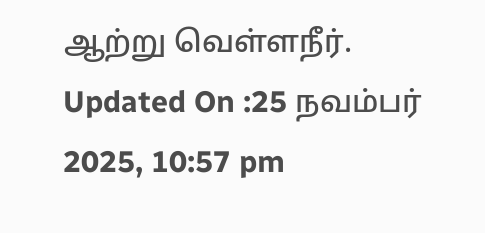ஆற்று வெள்ளநீர்.
Updated On :25 நவம்பர் 2025, 10:57 pm